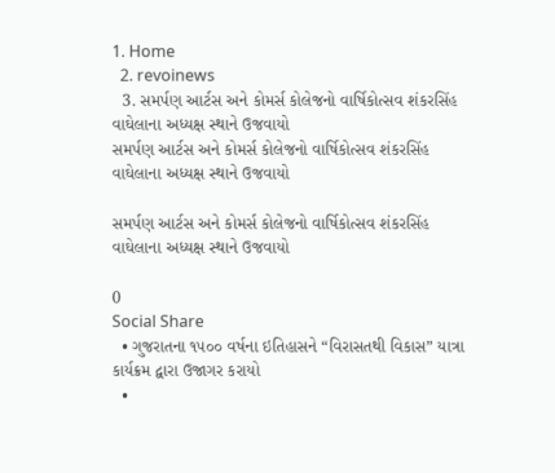1. Home
  2. revoinews
  3. સમર્પણ આર્ટસ અને કોમર્સ કોલેજનો વાર્ષિકોત્સવ શંકરસિંહ વાઘેલાના અધ્યક્ષ સ્થાને ઉજવાયો
સમર્પણ આર્ટસ અને કોમર્સ કોલેજનો વાર્ષિકોત્સવ શંકરસિંહ વાઘેલાના અધ્યક્ષ સ્થાને ઉજવાયો

સમર્પણ આર્ટસ અને કોમર્સ કોલેજનો વાર્ષિકોત્સવ શંકરસિંહ વાઘેલાના અધ્યક્ષ સ્થાને ઉજવાયો

0
Social Share
  • ગુજરાતના ૧૫૦૦ વર્ષના ઇતિહાસને “વિરાસતથી વિકાસ” યાત્રા કાર્યક્રમ દ્વારા ઉજાગર કરાયો
  •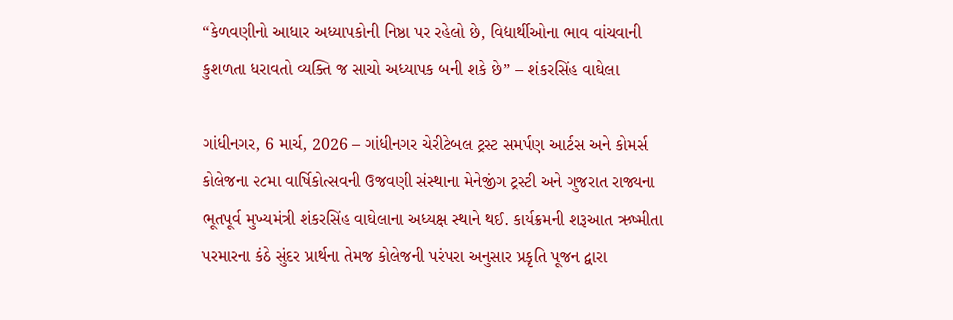“કેળવણીનો આધાર અધ્યાપકોની નિષ્ઠા પર રહેલો છે, વિદ્યાર્થીઓના ભાવ વાંચવાની કુશળતા ધરાવતો વ્યક્તિ જ સાચો અધ્યાપક બની શકે છે” – શંકરસિંહ વાઘેલા

ગાંધીનગર, 6 માર્ચ, 2026 – ગાંધીનગર ચેરીટેબલ ટ્રસ્ટ સમર્પણ આર્ટસ અને કોમર્સ કોલેજના ૨૮મા વાર્ષિકોત્સવની ઉજવણી સંસ્થાના મેનેજીંગ ટ્રસ્ટી અને ગુજરાત રાજ્યના ભૂતપૂર્વ મુખ્યમંત્રી શંકરસિંહ વાઘેલાના અધ્યક્ષ સ્થાને થઈ. કાર્યક્રમની શરૂઆત ઋષ્મીતા પરમારના કંઠે સુંદર પ્રાર્થના તેમજ કોલેજની પરંપરા અનુસાર પ્રકૃતિ પૂજન દ્વારા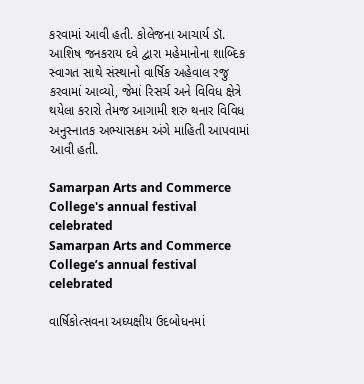કરવામાં આવી હતી. કોલેજના આચાર્ય ડૉ. આશિષ જનકરાય દવે દ્વારા મહેમાનોના શાબ્દિક સ્વાગત સાથે સંસ્થાનો વાર્ષિક અહેવાલ રજુ કરવામાં આવ્યો, જેમાં રિસર્ચ અને વિવિધ ક્ષેત્રે થયેલા કરારો તેમજ આગામી શરુ થનાર વિવિધ અનુસ્નાતક અભ્યાસક્રમ અંગે માહિતી આપવામાં આવી હતી.

Samarpan Arts and Commerce College's annual festival celebrated
Samarpan Arts and Commerce College’s annual festival celebrated

વાર્ષિકોત્સવના અધ્યક્ષીય ઉદબોધનમાં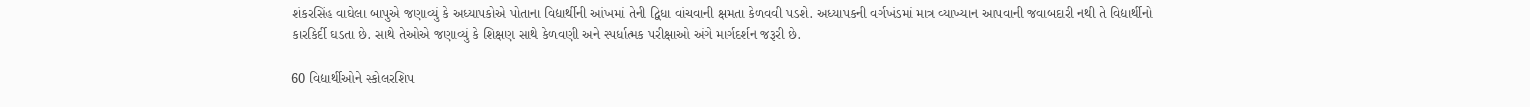શંકરસિંહ વાઘેલા બાપુએ જણાવ્યું કે અધ્યાપકોએ પોતાના વિદ્યાર્થીની આંખમાં તેની દ્વિધા વાંચવાની ક્ષમતા કેળવવી પડશે. અધ્યાપકની વર્ગખંડમાં માત્ર વ્યાખ્યાન આપવાની જવાબદારી નથી તે વિદ્યાર્થીનો કારકિર્દી ઘડતા છે. સાથે તેઓએ જણાવ્યું કે શિક્ષણ સાથે કેળવણી અને સ્પર્ધાત્મક પરીક્ષાઓ અંગે માર્ગદર્શન જરૂરી છે.

60 વિદ્યાર્થીઓને સ્કોલરશિપ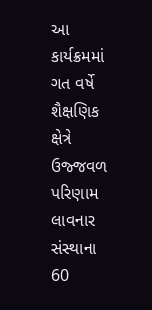આ કાર્યક્રમમાં ગત વર્ષે શૈક્ષણિક ક્ષેત્રે ઉજ્જવળ પરિણામ લાવનાર સંસ્થાના 60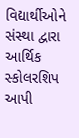વિદ્યાર્થીઓને સંસ્થા દ્વારા આર્થિક સ્કોલરશિપ આપી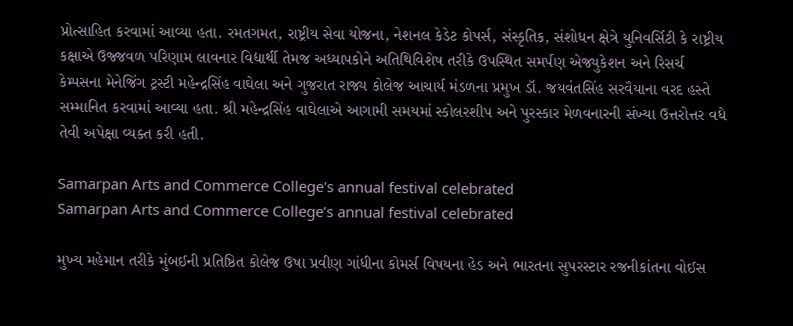પ્રોત્સાહિત કરવામાં આવ્યા હતા. રમતગમત, રાષ્ટ્રીય સેવા યોજના, નેશનલ કેડેટ કોપર્સ, સંસ્કૃતિક, સંશોધન ક્ષેત્રે યુનિવર્સિટી કે રાષ્ટ્રીય કક્ષાએ ઉજ્જવળ પરિણામ લાવનાર વિદ્યાર્થી તેમજ અધ્યાપકોને અતિથિવિશેષ તરીકે ઉપસ્થિત સમર્પણ એજ્યુકેશન અને રિસર્ચ કેમ્પસના મેનેજિંગ ટ્રસ્ટી મહેન્દ્રસિંહ વાઘેલા અને ગુજરાત રાજ્ય કોલેજ આચાર્ય મંડળના પ્રમુખ ડૉ. જયવંતસિંહ સરવૈયાના વરદ હસ્તે સમ્માનિત કરવામાં આવ્યા હતા. શ્રી મહેન્દ્રસિંહ વાઘેલાએ આગામી સમયમાં સ્કોલરશીપ અને પુરસ્કાર મેળવનારની સંખ્યા ઉત્તરોત્તર વધે તેવી અપેક્ષા વ્યક્ત કરી હતી.

Samarpan Arts and Commerce College's annual festival celebrated
Samarpan Arts and Commerce College’s annual festival celebrated

મુખ્ય મહેમાન તરીકે મુંબઈની પ્રતિષ્ઠિત કોલેજ ઉષા પ્રવીણ ગાંધીના કોમર્સ વિષયના હેડ અને ભારતના સુપરસ્ટાર રજનીકાંતના વોઈસ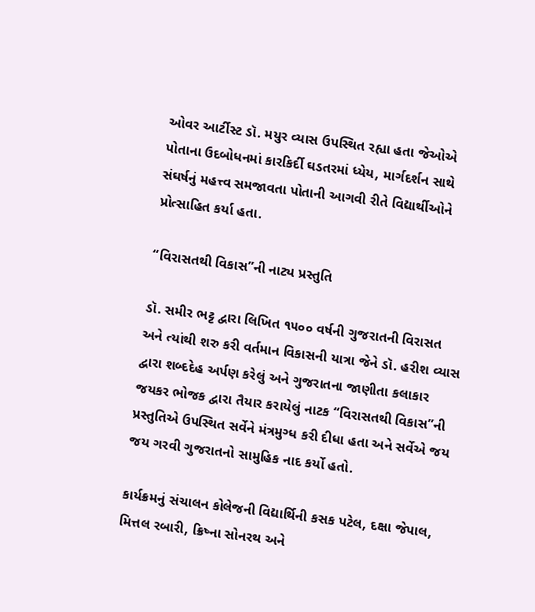ઓવર આર્ટીસ્ટ ડૉ. મયુર વ્યાસ ઉપસ્થિત રહ્યા હતા જેઓએ પોતાના ઉદબોધનમાં કારકિર્દી ઘડતરમાં ધ્યેય, માર્ગદર્શન સાથે સંઘર્ષનું મહત્ત્વ સમજાવતા પોતાની આગવી રીતે વિદ્યાર્થીઓને પ્રોત્સાહિત કર્યા હતા.

“વિરાસતથી વિકાસ”ની નાટ્ય પ્રસ્તુતિ

ડૉ. સમીર ભટ્ટ દ્વારા લિખિત ૧૫૦૦ વર્ષની ગુજરાતની વિરાસત અને ત્યાંથી શરુ કરી વર્તમાન વિકાસની યાત્રા જેને ડૉ. હરીશ વ્યાસ દ્વારા શબ્દદેહ અર્પણ કરેલું અને ગુજરાતના જાણીતા કલાકાર જયકર ભોજક દ્વારા તૈયાર કરાયેલું નાટક “વિરાસતથી વિકાસ”ની પ્રસ્તુતિએ ઉપસ્થિત સર્વેને મંત્રમુગ્ધ કરી દીધા હતા અને સર્વેએ જય જય ગરવી ગુજરાતનો સામુહિક નાદ કર્યો હતો.

કાર્યક્રમનું સંચાલન કોલેજની વિદ્યાર્થિની કસક પટેલ, દક્ષા જેપાલ, મિત્તલ રબારી, ક્રિષ્ના સોનરથ અને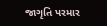જાગૃતિ પરમાર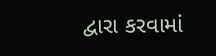દ્વારા કરવામાં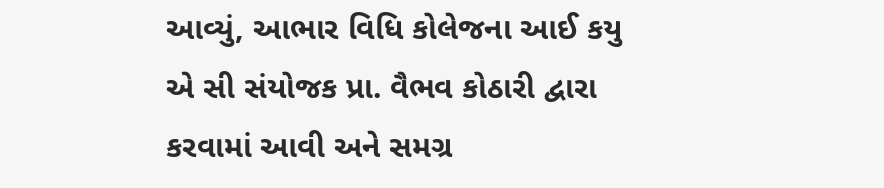આવ્યું, આભાર વિધિ કોલેજના આઈ કયુ એ સી સંયોજક પ્રા. વૈભવ કોઠારી દ્વારા કરવામાં આવી અને સમગ્ર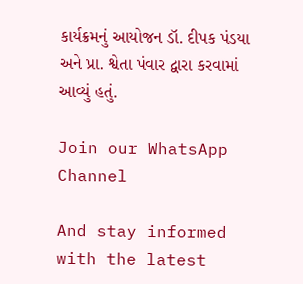કાર્યક્રમનું આયોજન ડૉ. દીપક પંડયા અને પ્રા. શ્વેતા પંવાર દ્વારા કરવામાં આવ્યું હતું.

Join our WhatsApp Channel

And stay informed with the latest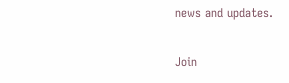news and updates.

Join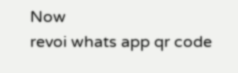Now
revoi whats app qr code